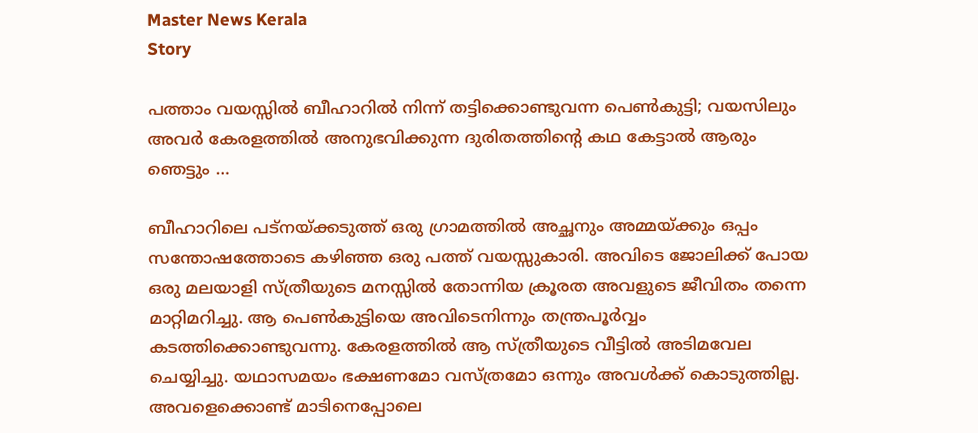Master News Kerala
Story

പത്താം വയസ്സിൽ ബീഹാറിൽ നിന്ന് തട്ടിക്കൊണ്ടുവന്ന പെൺകുട്ടി; വയസിലും അവർ കേരളത്തിൽ അനുഭവിക്കുന്ന ദുരിതത്തിന്റെ കഥ കേട്ടാൽ ആരും ഞെട്ടും …

ബീഹാറിലെ പട്നയ്ക്കടുത്ത് ഒരു ഗ്രാമത്തിൽ അച്ഛനും അമ്മയ്ക്കും ഒപ്പം സന്തോഷത്തോടെ കഴിഞ്ഞ ഒരു പത്ത് വയസ്സുകാരി. അവിടെ ജോലിക്ക് പോയ ഒരു മലയാളി സ്ത്രീയുടെ മനസ്സിൽ തോന്നിയ ക്രൂരത അവളുടെ ജീവിതം തന്നെ മാറ്റിമറിച്ചു. ആ പെൺകുട്ടിയെ അവിടെനിന്നും തന്ത്രപൂർവ്വം കടത്തിക്കൊണ്ടുവന്നു. കേരളത്തിൽ ആ സ്ത്രീയുടെ വീട്ടിൽ അടിമവേല ചെയ്യിച്ചു. യഥാസമയം ഭക്ഷണമോ വസ്ത്രമോ ഒന്നും അവൾക്ക് കൊടുത്തില്ല. അവളെക്കൊണ്ട് മാടിനെപ്പോലെ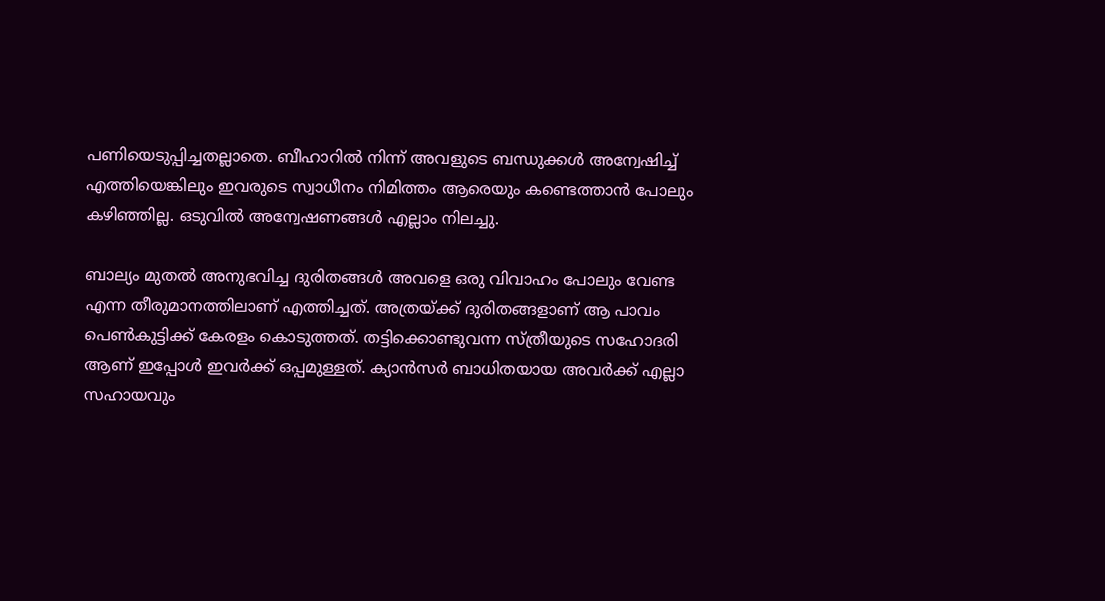പണിയെടുപ്പിച്ചതല്ലാതെ. ബീഹാറിൽ നിന്ന് അവളുടെ ബന്ധുക്കൾ അന്വേഷിച്ച് എത്തിയെങ്കിലും ഇവരുടെ സ്വാധീനം നിമിത്തം ആരെയും കണ്ടെത്താൻ പോലും കഴിഞ്ഞില്ല. ഒടുവിൽ അന്വേഷണങ്ങൾ എല്ലാം നിലച്ചു.

ബാല്യം മുതൽ അനുഭവിച്ച ദുരിതങ്ങൾ അവളെ ഒരു വിവാഹം പോലും വേണ്ട എന്ന തീരുമാനത്തിലാണ് എത്തിച്ചത്. അത്രയ്ക്ക് ദുരിതങ്ങളാണ് ആ പാവം പെൺകുട്ടിക്ക് കേരളം കൊടുത്തത്. തട്ടിക്കൊണ്ടുവന്ന സ്ത്രീയുടെ സഹോദരി ആണ് ഇപ്പോൾ ഇവർക്ക് ഒപ്പമുള്ളത്. ക്യാൻസർ ബാധിതയായ അവർക്ക് എല്ലാ സഹായവും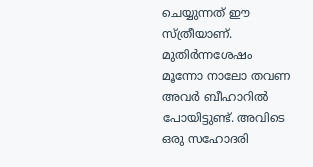ചെയ്യുന്നത് ഈ സ്ത്രീയാണ്. മുതിർന്നശേഷം മൂന്നോ നാലോ തവണ അവർ ബീഹാറിൽ പോയിട്ടുണ്ട്. അവിടെ ഒരു സഹോദരി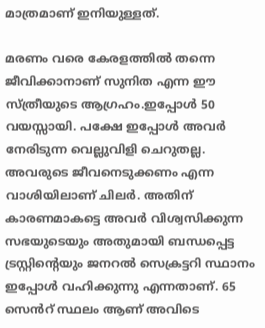മാത്രമാണ് ഇനിയുള്ളത്.

മരണം വരെ കേരളത്തിൽ തന്നെ ജീവിക്കാനാണ് സുനിത എന്ന ഈ സ്ത്രീയുടെ ആഗ്രഹം.ഇപ്പോൾ 50 വയസ്സായി. പക്ഷേ ഇപ്പോൾ അവർ നേരിടുന്ന വെല്ലുവിളി ചെറുതല്ല. അവരുടെ ജീവനെടുക്കണം എന്ന വാശിയിലാണ് ചിലർ. അതിന് കാരണമാകട്ടെ അവർ വിശ്വസിക്കുന്ന സഭയുടെയും അതുമായി ബന്ധപ്പെട്ട ട്രസ്റ്റിന്റെയും ജനറൽ സെക്രട്ടറി സ്ഥാനം ഇപ്പോൾ വഹിക്കുന്നു എന്നതാണ്. 65 സെൻറ് സ്ഥലം ആണ് അവിടെ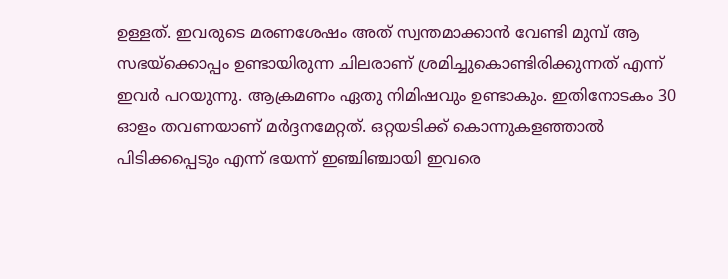ഉള്ളത്. ഇവരുടെ മരണശേഷം അത് സ്വന്തമാക്കാൻ വേണ്ടി മുമ്പ് ആ സഭയ്ക്കൊപ്പം ഉണ്ടായിരുന്ന ചിലരാണ് ശ്രമിച്ചുകൊണ്ടിരിക്കുന്നത് എന്ന് ഇവർ പറയുന്നു. ആക്രമണം ഏതു നിമിഷവും ഉണ്ടാകും. ഇതിനോടകം 30 ഓളം തവണയാണ് മർദ്ദനമേറ്റത്. ഒറ്റയടിക്ക് കൊന്നുകളഞ്ഞാൽ പിടിക്കപ്പെടും എന്ന് ഭയന്ന് ഇഞ്ചിഞ്ചായി ഇവരെ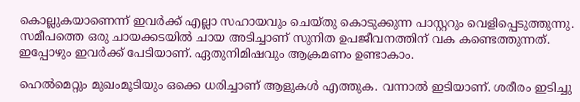കൊല്ലുകയാണെന്ന് ഇവർക്ക് എല്ലാ സഹായവും ചെയ്തു കൊടുക്കുന്ന പാസ്റ്ററും വെളിപ്പെടുത്തുന്നു.  സമീപത്തെ ഒരു ചായക്കടയിൽ ചായ അടിച്ചാണ് സുനിത ഉപജീവനത്തിന് വക കണ്ടെത്തുന്നത്. ഇപ്പോഴും ഇവർക്ക് പേടിയാണ്. ഏതുനിമിഷവും ആക്രമണം ഉണ്ടാകാം.

ഹെൽമെറ്റും മുഖംമൂടിയും ഒക്കെ ധരിച്ചാണ് ആളുകൾ എത്തുക. വന്നാൽ ഇടിയാണ്. ശരീരം ഇടിച്ചു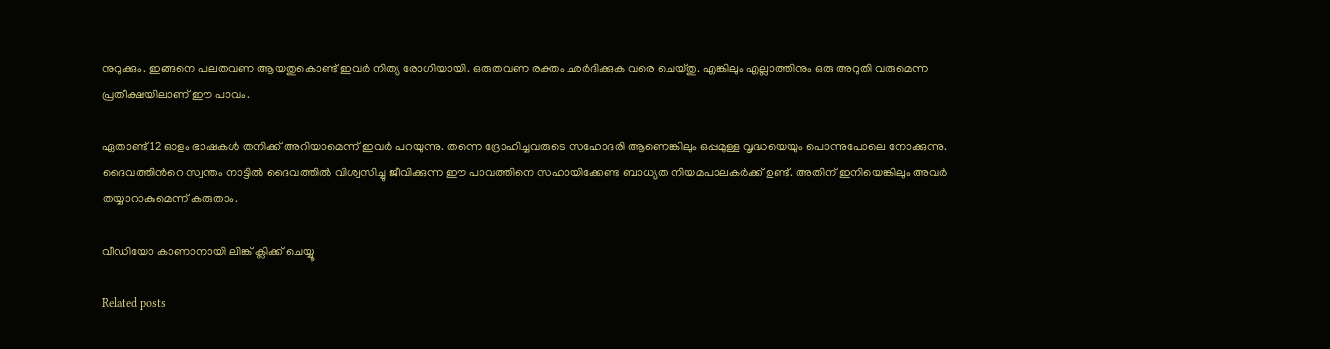നുറുക്കും. ഇങ്ങനെ പലതവണ ആയതുകൊണ്ട് ഇവർ നിത്യ രോഗിയായി. ഒരുതവണ രക്തം ഛർദിക്കുക വരെ ചെയ്തു. എങ്കിലും എല്ലാത്തിനും ഒരു അറുതി വരുമെന്ന പ്രതീക്ഷയിലാണ് ഈ പാവം.

ഏതാണ്ട് 12 ഓളം ഭാഷകൾ തനിക്ക് അറിയാമെന്ന് ഇവർ പറയുന്നു. തന്നെ ദ്രോഹിച്ചവരുടെ സഹോദരി ആണെങ്കിലും ഒപ്പമുള്ള വൃദ്ധയെയും പൊന്നുപോലെ നോക്കുന്നു. ദൈവത്തിൻറെ സ്വന്തം നാട്ടിൽ ദൈവത്തിൽ വിശ്വസിച്ചു ജീവിക്കുന്ന ഈ പാവത്തിനെ സഹായിക്കേണ്ട ബാധ്യത നിയമപാലകർക്ക് ഉണ്ട്. അതിന് ഇനിയെങ്കിലും അവർ തയ്യാറാകുമെന്ന് കരുതാം.

വീഡിയോ കാണാനായി ലിങ്ക് ക്ലിക്ക് ചെയ്യൂ

Related posts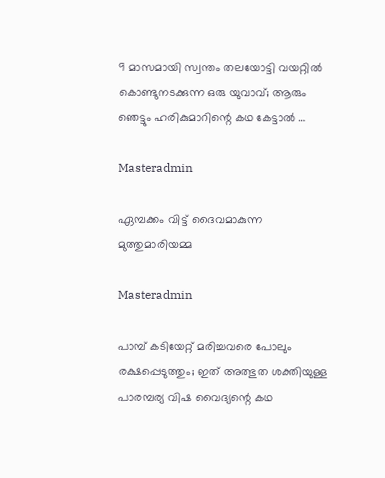9 മാസമായി സ്വന്തം തലയോട്ടി വയറ്റിൽ കൊണ്ടുനടക്കുന്ന ഒരു യുവാവ്; ആരും ഞെട്ടും ഹരികുമാറിന്റെ കഥ കേട്ടാൽ …

Masteradmin

ഏമ്പക്കം വിട്ട് ദൈവമാകുന്ന മുത്തുമാരിയമ്മ

Masteradmin

പാമ്പ് കടിയേറ്റ് മരിച്ചവരെ പോലും രക്ഷപ്പെടുത്തും; ഇത് അത്ഭുത ശക്തിയുള്ള പാരമ്പര്യ വിഷ വൈദ്യന്റെ കഥ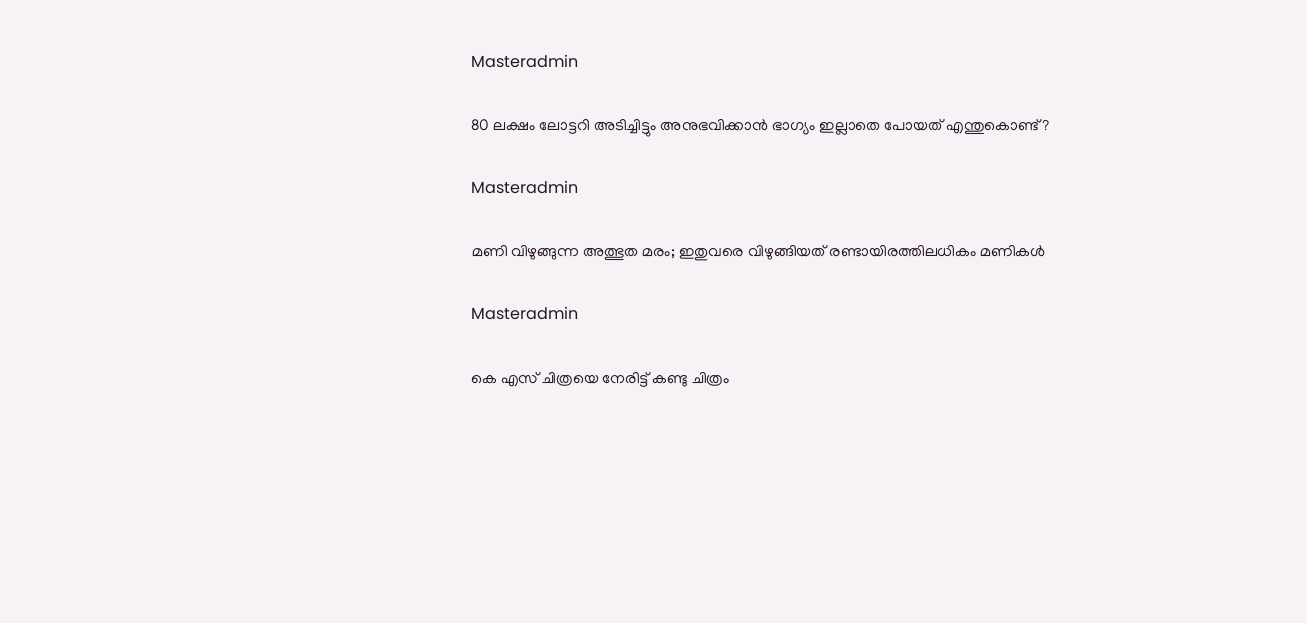Masteradmin

80 ലക്ഷം ലോട്ടറി അടിച്ചിട്ടും അനുഭവിക്കാൻ ഭാഗ്യം ഇല്ലാതെ പോയത് എന്തുകൊണ്ട്?

Masteradmin

മണി വിഴുങ്ങുന്ന അത്ഭുത മരം; ഇതുവരെ വിഴുങ്ങിയത് രണ്ടായിരത്തിലധികം മണികൾ

Masteradmin

കെ എസ് ചിത്രയെ നേരിട്ട് കണ്ടു ചിത്രം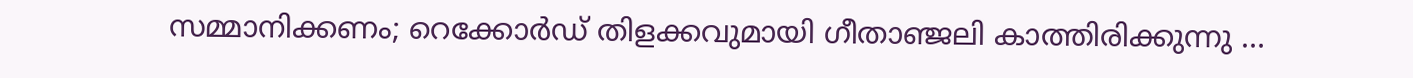സമ്മാനിക്കണം; റെക്കോർഡ് തിളക്കവുമായി ഗീതാഞ്ജലി കാത്തിരിക്കുന്നു …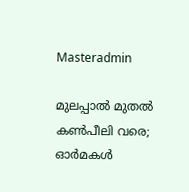Masteradmin

മുലപ്പാൽ മുതൽ കൺപീലി വരെ; ഓർമകൾ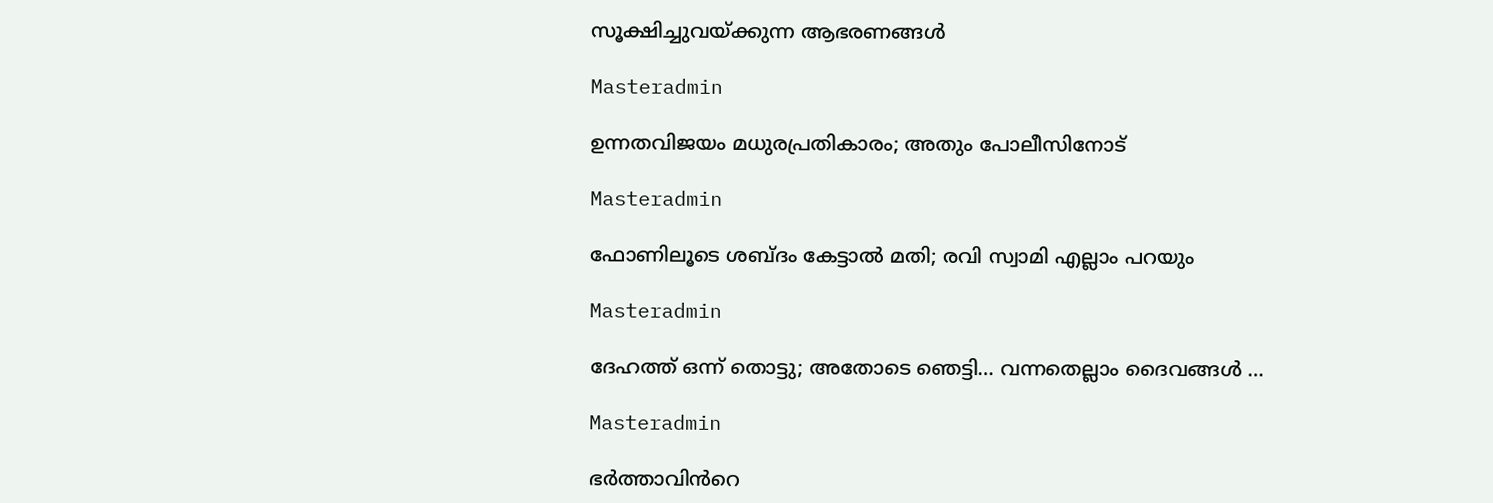സൂക്ഷിച്ചുവയ്ക്കുന്ന ആഭരണങ്ങൾ

Masteradmin

ഉന്നതവിജയം മധുരപ്രതികാരം; അതും പോലീസിനോട്

Masteradmin

ഫോണിലൂടെ ശബ്ദം കേട്ടാല്‍ മതി; രവി സ്വാമി എല്ലാം പറയും

Masteradmin

ദേഹത്ത് ഒന്ന് തൊട്ടു; അതോടെ ഞെട്ടി… വന്നതെല്ലാം ദൈവങ്ങൾ …

Masteradmin

ഭർത്താവിൻറെ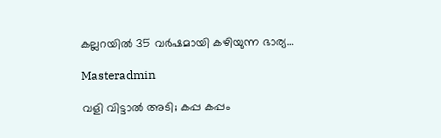കല്ലറയിൽ 35 വർഷമായി കഴിയുന്ന ഭാര്യ…

Masteradmin

വളി വിട്ടാൽ അടി; കപ്പ കപ്പം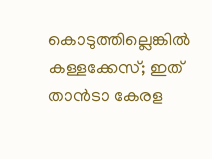കൊടുത്തില്ലെങ്കിൽ കള്ളക്കേസ്; ഇത് താൻടാ കേരള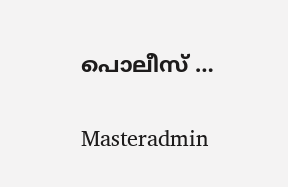പൊലീസ് …

Masteradmin